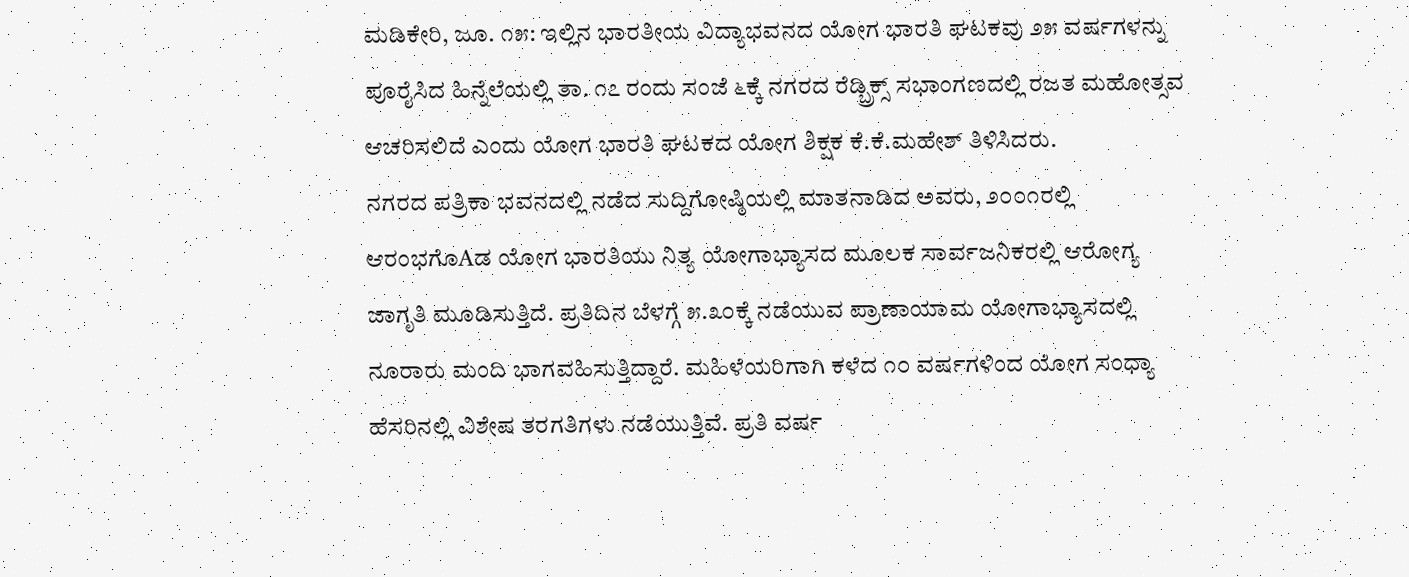ಮಡಿಕೇರಿ, ಜೂ. ೧೫: ಇಲ್ಲಿನ ಭಾರತೀಯ ವಿದ್ಯಾಭವನದ ಯೋಗ ಭಾರತಿ ಘಟಕವು ೨೫ ವರ್ಷಗಳನ್ನು ಪೂರೈಸಿದ ಹಿನ್ನೆಲೆಯಲ್ಲಿ ತಾ. ೧೭ ರಂದು ಸಂಜೆ ೬ಕ್ಕೆ ನಗರದ ರೆಡ್ಬ್ರಿಕ್ಸ್ ಸಭಾಂಗಣದಲ್ಲಿ ರಜತ ಮಹೋತ್ಸವ ಆಚರಿಸಲಿದೆ ಎಂದು ಯೋಗ ಭಾರತಿ ಘಟಕದ ಯೋಗ ಶಿಕ್ಷಕ ಕೆ.ಕೆ.ಮಹೇಶ್ ತಿಳಿಸಿದರು.
ನಗರದ ಪತ್ರಿಕಾ ಭವನದಲ್ಲಿ ನಡೆದ ಸುದ್ದಿಗೋಷ್ಠಿಯಲ್ಲಿ ಮಾತನಾಡಿದ ಅವರು, ೨೦೦೧ರಲ್ಲಿ ಆರಂಭಗೊAಡ ಯೋಗ ಭಾರತಿಯು ನಿತ್ಯ ಯೋಗಾಭ್ಯಾಸದ ಮೂಲಕ ಸಾರ್ವಜನಿಕರಲ್ಲಿ ಆರೋಗ್ಯ ಜಾಗೃತಿ ಮೂಡಿಸುತ್ತಿದೆ. ಪ್ರತಿದಿನ ಬೆಳಗ್ಗೆ ೫.೩೦ಕ್ಕೆ ನಡೆಯುವ ಪ್ರಾಣಾಯಾಮ ಯೋಗಾಭ್ಯಾಸದಲ್ಲಿ ನೂರಾರು ಮಂದಿ ಭಾಗವಹಿಸುತ್ತಿದ್ದಾರೆ. ಮಹಿಳೆಯರಿಗಾಗಿ ಕಳೆದ ೧೦ ವರ್ಷಗಳಿಂದ ಯೋಗ ಸಂಧ್ಯಾ ಹೆಸರಿನಲ್ಲಿ ವಿಶೇಷ ತರಗತಿಗಳು ನಡೆಯುತ್ತಿವೆ. ಪ್ರತಿ ವರ್ಷ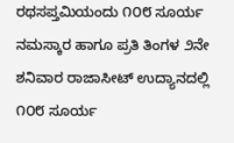ರಥಸಪ್ತಮಿಯಂದು ೧೦೮ ಸೂರ್ಯ ನಮಸ್ಕಾರ ಹಾಗೂ ಪ್ರತಿ ತಿಂಗಳ ೨ನೇ ಶನಿವಾರ ರಾಜಾಸೀಟ್ ಉದ್ಯಾನದಲ್ಲಿ ೧೦೮ ಸೂರ್ಯ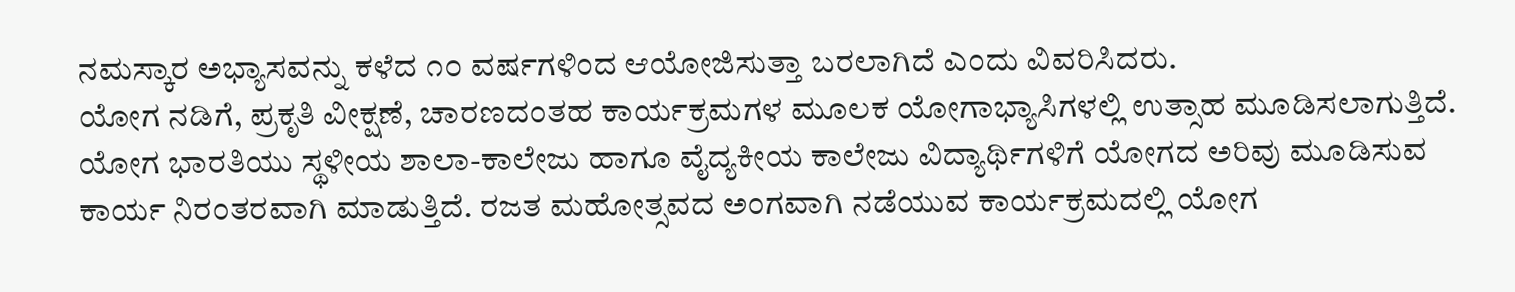ನಮಸ್ಕಾರ ಅಭ್ಯಾಸವನ್ನು ಕಳೆದ ೧೦ ವರ್ಷಗಳಿಂದ ಆಯೋಜಿಸುತ್ತಾ ಬರಲಾಗಿದೆ ಎಂದು ವಿವರಿಸಿದರು.
ಯೋಗ ನಡಿಗೆ, ಪ್ರಕೃತಿ ವೀಕ್ಷಣೆ, ಚಾರಣದಂತಹ ಕಾರ್ಯಕ್ರಮಗಳ ಮೂಲಕ ಯೋಗಾಭ್ಯಾಸಿಗಳಲ್ಲಿ ಉತ್ಸಾಹ ಮೂಡಿಸಲಾಗುತ್ತಿದೆ. ಯೋಗ ಭಾರತಿಯು ಸ್ಥಳೀಯ ಶಾಲಾ-ಕಾಲೇಜು ಹಾಗೂ ವೈದ್ಯಕೀಯ ಕಾಲೇಜು ವಿದ್ಯಾರ್ಥಿಗಳಿಗೆ ಯೋಗದ ಅರಿವು ಮೂಡಿಸುವ ಕಾರ್ಯ ನಿರಂತರವಾಗಿ ಮಾಡುತ್ತಿದೆ. ರಜತ ಮಹೋತ್ಸವದ ಅಂಗವಾಗಿ ನಡೆಯುವ ಕಾರ್ಯಕ್ರಮದಲ್ಲಿ ಯೋಗ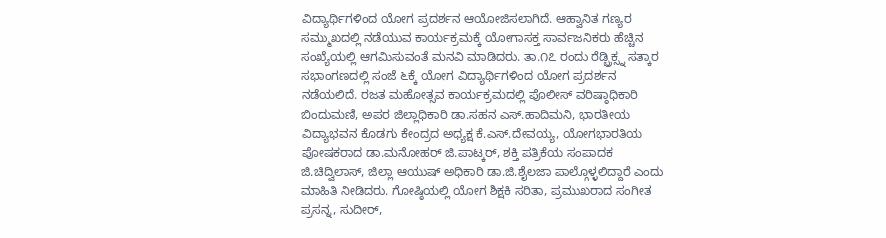ವಿದ್ಯಾರ್ಥಿಗಳಿಂದ ಯೋಗ ಪ್ರದರ್ಶನ ಆಯೋಜಿಸಲಾಗಿದೆ. ಆಹ್ವಾನಿತ ಗಣ್ಯರ ಸಮ್ಮುಖದಲ್ಲಿ ನಡೆಯುವ ಕಾರ್ಯಕ್ರಮಕ್ಕೆ ಯೋಗಾಸಕ್ತ ಸಾರ್ವಜನಿಕರು ಹೆಚ್ಚಿನ ಸಂಖ್ಯೆಯಲ್ಲಿ ಆಗಮಿಸುವಂತೆ ಮನವಿ ಮಾಡಿದರು. ತಾ.೧೭ ರಂದು ರೆಡ್ಬ್ರಿಕ್ಸ್ನ ಸತ್ಕಾರ ಸಭಾಂಗಣದಲ್ಲಿ ಸಂಜೆ ೬ಕ್ಕೆ ಯೋಗ ವಿದ್ಯಾರ್ಥಿಗಳಿಂದ ಯೋಗ ಪ್ರದರ್ಶನ ನಡೆಯಲಿದೆ. ರಜತ ಮಹೋತ್ಸವ ಕಾರ್ಯಕ್ರಮದಲ್ಲಿ ಪೊಲೀಸ್ ವರಿಷ್ಠಾಧಿಕಾರಿ ಬಿಂದುಮಣಿ, ಅಪರ ಜಿಲ್ಲಾಧಿಕಾರಿ ಡಾ.ಸಹನ ಎಸ್.ಹಾದಿಮನಿ, ಭಾರತೀಯ ವಿದ್ಯಾಭವನ ಕೊಡಗು ಕೇಂದ್ರದ ಅಧ್ಯಕ್ಷ ಕೆ.ಎಸ್.ದೇವಯ್ಯ, ಯೋಗಭಾರತಿಯ ಪೋಷಕರಾದ ಡಾ.ಮನೋಹರ್ ಜಿ.ಪಾಟ್ಕರ್, ಶಕ್ತಿ ಪತ್ರಿಕೆಯ ಸಂಪಾದಕ ಜಿ.ಚಿದ್ವಿಲಾಸ್, ಜಿಲ್ಲಾ ಆಯುಷ್ ಅಧಿಕಾರಿ ಡಾ.ಜಿ.ಶೈಲಜಾ ಪಾಲ್ಗೊಳ್ಳಲಿದ್ದಾರೆ ಎಂದು ಮಾಹಿತಿ ನೀಡಿದರು. ಗೋಷ್ಠಿಯಲ್ಲಿ ಯೋಗ ಶಿಕ್ಷಕಿ ಸರಿತಾ, ಪ್ರಮುಖರಾದ ಸಂಗೀತ ಪ್ರಸನ್ನ, ಸುದೀರ್,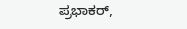ಪ್ರಭಾಕರ್,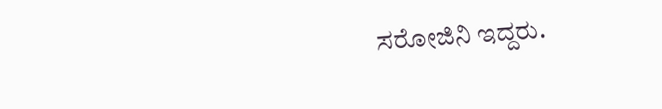ಸರೋಜಿನಿ ಇದ್ದರು.